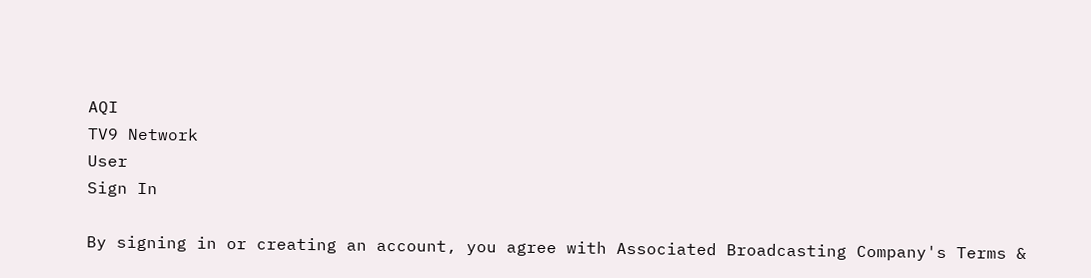AQI
TV9 Network
User
Sign In

By signing in or creating an account, you agree with Associated Broadcasting Company's Terms &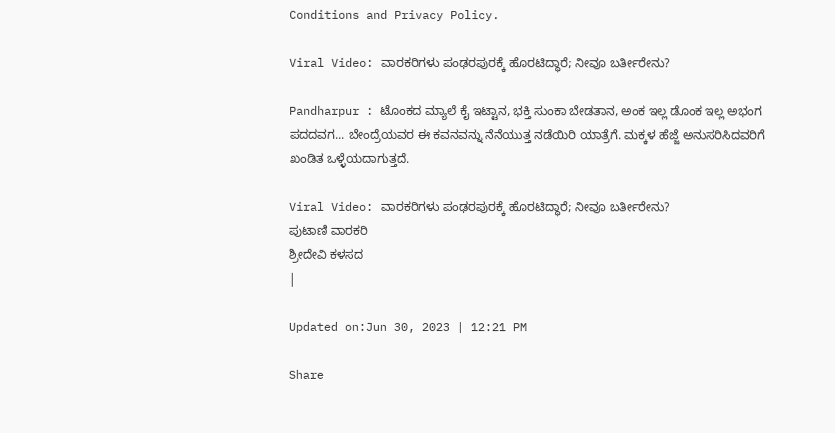Conditions and Privacy Policy.

Viral Video: ವಾರಕರಿಗಳು ಪಂಢರಪುರಕ್ಕೆ ಹೊರಟಿದ್ಧಾರೆ; ನೀವೂ ಬರ್ತೀರೇನು?

Pandharpur : ಟೊಂಕದ ಮ್ಯಾಲೆ ಕೈ ಇಟ್ಟಾನ, ಭಕ್ತಿ ಸುಂಕಾ ಬೇಡತಾನ, ಅಂಕ ಇಲ್ಲ ಡೊಂಕ ಇಲ್ಲ ಅಭಂಗ ಪದದವಗ... ಬೇಂದ್ರೆಯವರ ಈ ಕವನವನ್ನು ನೆನೆಯುತ್ತ ನಡೆಯಿರಿ ಯಾತ್ರೆಗೆ. ಮಕ್ಕಳ ಹೆಜ್ಜೆ ಅನುಸರಿಸಿದವರಿಗೆ ಖಂಡಿತ ಒಳ್ಳೆಯದಾಗುತ್ತದೆ.

Viral Video: ವಾರಕರಿಗಳು ಪಂಢರಪುರಕ್ಕೆ ಹೊರಟಿದ್ಧಾರೆ; ನೀವೂ ಬರ್ತೀರೇನು?
ಪುಟಾಣಿ ವಾರಕರಿ
ಶ್ರೀದೇವಿ ಕಳಸದ
|

Updated on:Jun 30, 2023 | 12:21 PM

Share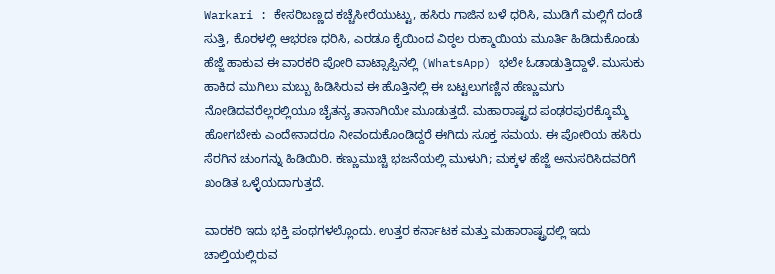Warkari : ಕೇಸರಿಬಣ್ಣದ ಕಚ್ಚೆಸೀರೆಯುಟ್ಟು, ಹಸಿರು ಗಾಜಿನ ಬಳೆ ಧರಿಸಿ, ಮುಡಿಗೆ ಮಲ್ಲಿಗೆ ದಂಡೆ ಸುತ್ತಿ, ಕೊರಳಲ್ಲಿ ಆಭರಣ ಧರಿಸಿ, ಎರಡೂ ಕೈಯಿಂದ ವಿಠ್ಠಲ ರುಕ್ಮಾಯಿಯ ಮೂರ್ತಿ ಹಿಡಿದುಕೊಂಡು ಹೆಜ್ಜೆ ಹಾಕುವ ಈ ವಾರಕರಿ ಪೋರಿ ವಾಟ್ಸಾಪ್ಪಿನಲ್ಲಿ (WhatsApp) ಭಲೇ ಓಡಾಡುತ್ತಿದ್ದಾಳೆ. ಮುಸುಕು ಹಾಕಿದ ಮುಗಿಲು ಮಬ್ಬು ಹಿಡಿಸಿರುವ ಈ ಹೊತ್ತಿನಲ್ಲಿ ಈ ಬಟ್ಟಲುಗಣ್ಣಿನ ಹೆಣ್ಣುಮಗು ನೋಡಿದವರೆಲ್ಲರಲ್ಲಿಯೂ ಚೈತನ್ಯ ತಾನಾಗಿಯೇ ಮೂಡುತ್ತದೆ. ಮಹಾರಾಷ್ಟ್ರದ ಪಂಢರಪುರಕ್ಕೊಮ್ಮೆ ಹೋಗಬೇಕು ಎಂದೇನಾದರೂ ನೀವಂದುಕೊಂಡಿದ್ದರೆ ಈಗಿದು ಸೂಕ್ತ ಸಮಯ. ಈ ಪೋರಿಯ ಹಸಿರು ಸೆರಗಿನ ಚುಂಗನ್ನು ಹಿಡಿಯಿರಿ. ಕಣ್ಣುಮುಚ್ಚಿ ಭಜನೆಯಲ್ಲಿ ಮುಳುಗಿ; ಮಕ್ಕಳ ಹೆಜ್ಜೆ ಅನುಸರಿಸಿದವರಿಗೆ ಖಂಡಿತ ಒಳ್ಳೆಯದಾಗುತ್ತದೆ.

ವಾರಕರಿ ಇದು ಭಕ್ತಿ ಪಂಥಗಳಲ್ಲೊಂದು. ಉತ್ತರ ಕರ್ನಾಟಕ ಮತ್ತು ಮಹಾರಾಷ್ಟ್ರದಲ್ಲಿ ಇದು ಚಾಲ್ತಿಯಲ್ಲಿರುವ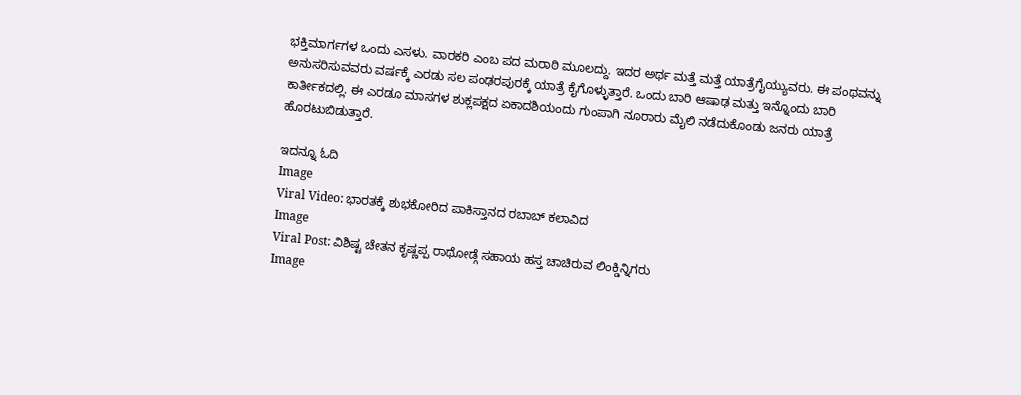ಭಕ್ತಿಮಾರ್ಗಗಳ ಒಂದು ಎಸಳು. ವಾರಕರಿ ಎಂಬ ಪದ ಮರಾಠಿ ಮೂಲದ್ದು. ಇದರ ಅರ್ಥ ಮತ್ತೆ ಮತ್ತೆ ಯಾತ್ರೆಗೈಯ್ಯುವರು. ಈ ಪಂಥವನ್ನು ಅನುಸರಿಸುವವರು ವರ್ಷಕ್ಕೆ ಎರಡು ಸಲ ಪಂಢರಪುರಕ್ಕೆ ಯಾತ್ರೆ ಕೈಗೊಳ್ಳುತ್ತಾರೆ. ಒಂದು ಬಾರಿ ಆಷಾಢ ಮತ್ತು ಇನ್ನೊಂದು ಬಾರಿ ಕಾರ್ತೀಕದಲ್ಲಿ. ಈ ಎರಡೂ ಮಾಸಗಳ ಶುಕ್ಲಪಕ್ಷದ ಏಕಾದಶಿಯಂದು ಗುಂಪಾಗಿ ನೂರಾರು ಮೈಲಿ ನಡೆದುಕೊಂಡು ಜನರು ಯಾತ್ರೆ ಹೊರಟುಬಿಡುತ್ತಾರೆ.

ಇದನ್ನೂ ಓದಿ
Image
Viral Video: ಭಾರತಕ್ಕೆ ಶುಭಕೋರಿದ ಪಾಕಿಸ್ತಾನದ ರಬಾಬ್ ಕಲಾವಿದ
Image
Viral Post: ವಿಶಿಷ್ಟ ಚೇತನ ಕೃಷ್ಣಪ್ಪ ರಾಥೋಡ್ಗೆ ಸಹಾಯ ಹಸ್ತ ಚಾಚಿರುವ ಲಿಂಕ್ಡಿನ್ನಿಗರು
Image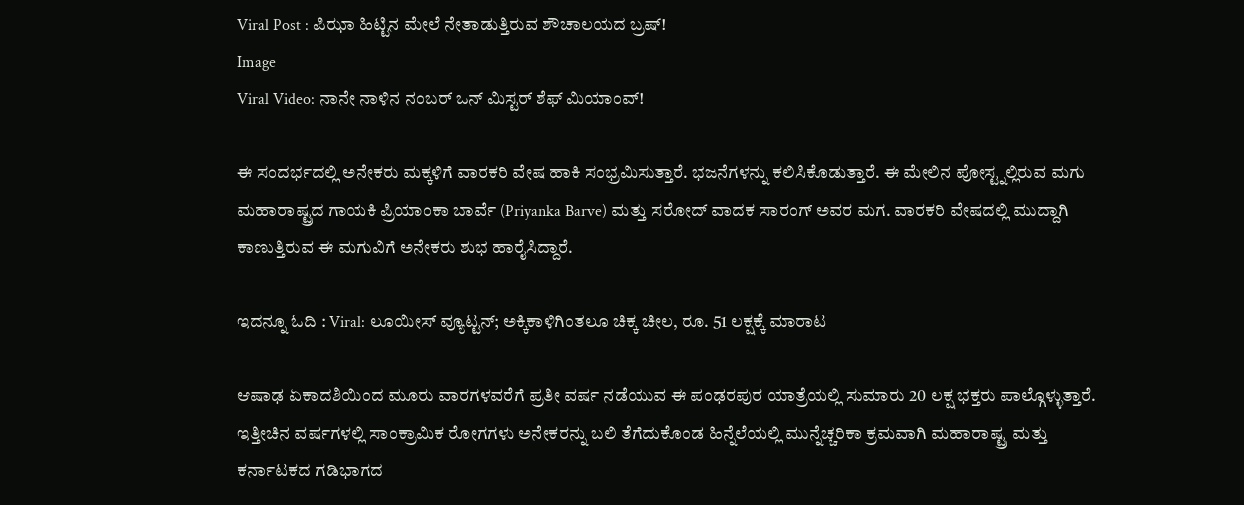Viral Post : ಪಿಝಾ ಹಿಟ್ಟಿನ ಮೇಲೆ ನೇತಾಡುತ್ತಿರುವ ಶೌಚಾಲಯದ ಬ್ರಷ್!
Image
Viral Video: ನಾನೇ ನಾಳಿನ ನಂಬರ್ ಒನ್ ಮಿಸ್ಟರ್ ಶೆಫ್ ಮಿಯಾಂವ್!

ಈ ಸಂದರ್ಭದಲ್ಲಿ ಅನೇಕರು ಮಕ್ಕಳಿಗೆ ವಾರಕರಿ ವೇಷ ಹಾಕಿ ಸಂಭ್ರಮಿಸುತ್ತಾರೆ. ಭಜನೆಗಳನ್ನು ಕಲಿಸಿಕೊಡುತ್ತಾರೆ. ಈ ಮೇಲಿನ ಪೋಸ್ಟ್ನಲ್ಲಿರುವ ಮಗು ಮಹಾರಾಷ್ಟ್ರದ ಗಾಯಕಿ ಪ್ರಿಯಾಂಕಾ ಬಾರ್ವೆ (Priyanka Barve) ಮತ್ತು ಸರೋದ್ ವಾದಕ ಸಾರಂಗ್ ಅವರ ಮಗ. ವಾರಕರಿ ವೇಷದಲ್ಲಿ ಮುದ್ದಾಗಿ ಕಾಣುತ್ತಿರುವ ಈ ಮಗುವಿಗೆ ಅನೇಕರು ಶುಭ ಹಾರೈಸಿದ್ದಾರೆ.

ಇದನ್ನೂ ಓದಿ : Viral: ಲೂಯೀಸ್ ವ್ಯೂಟ್ಟನ್; ಅಕ್ಕಿಕಾಳಿಗಿಂತಲೂ ಚಿಕ್ಕ ಚೀಲ, ರೂ. 51 ಲಕ್ಷಕ್ಕೆ ಮಾರಾಟ

ಆಷಾಢ ಏಕಾದಶಿಯಿಂದ ಮೂರು ವಾರಗಳವರೆಗೆ ಪ್ರತೀ ವರ್ಷ ನಡೆಯುವ ಈ ಪಂಢರಪುರ ಯಾತ್ರೆಯಲ್ಲಿ ಸುಮಾರು 20 ಲಕ್ಷ ಭಕ್ತರು ಪಾಲ್ಗೊಳ್ಳುತ್ತಾರೆ. ಇತ್ತೀಚಿನ ವರ್ಷಗಳಲ್ಲಿ ಸಾಂಕ್ರಾಮಿಕ ರೋಗಗಳು ಅನೇಕರನ್ನು ಬಲಿ ತೆಗೆದುಕೊಂಡ ಹಿನ್ನೆಲೆಯಲ್ಲಿ ಮುನ್ನೆಚ್ಚರಿಕಾ ಕ್ರಮವಾಗಿ ಮಹಾರಾಷ್ಟ್ರ ಮತ್ತು ಕರ್ನಾಟಕದ ಗಡಿಭಾಗದ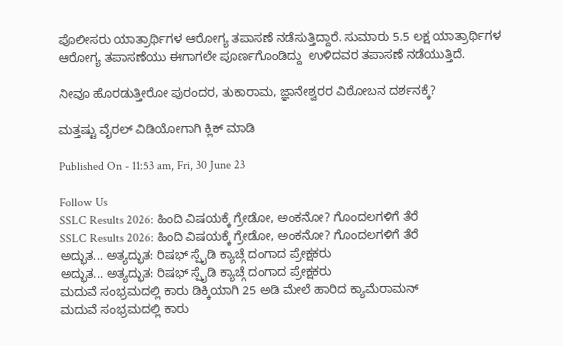ಪೊಲೀಸರು ಯಾತ್ರಾರ್ಥಿಗಳ ಆರೋಗ್ಯ ತಪಾಸಣೆ ನಡೆಸುತ್ತಿದ್ದಾರೆ. ಸುಮಾರು 5.5 ಲಕ್ಷ ಯಾತ್ರಾರ್ಥಿಗಳ ಆರೋಗ್ಯ ತಪಾಸಣೆಯು ಈಗಾಗಲೇ ಪೂರ್ಣಗೊಂಡಿದ್ದು  ಉಳಿದವರ ತಪಾಸಣೆ ನಡೆಯುತ್ತಿದೆ.

ನೀವೂ ಹೊರಡುತ್ತೀರೋ ಪುರಂದರ, ತುಕಾರಾಮ, ಜ್ಞಾನೇಶ್ವರರ ವಿಠೋಬನ ದರ್ಶನಕ್ಕೆ?

ಮತ್ತಷ್ಟು ವೈರಲ್ ವಿಡಿಯೋಗಾಗಿ ಕ್ಲಿಕ್ ಮಾಡಿ

Published On - 11:53 am, Fri, 30 June 23

Follow Us
SSLC Results 2026: ಹಿಂದಿ ವಿಷಯಕ್ಕೆ ಗ್ರೇಡೋ, ಅಂಕನೋ? ಗೊಂದಲಗಳಿಗೆ ತೆರೆ
SSLC Results 2026: ಹಿಂದಿ ವಿಷಯಕ್ಕೆ ಗ್ರೇಡೋ, ಅಂಕನೋ? ಗೊಂದಲಗಳಿಗೆ ತೆರೆ
ಅದ್ಭುತ... ಅತ್ಯದ್ಭುತ: ರಿಷಭ್ ಸ್ಪೈಡಿ ಕ್ಯಾಚ್ಗೆ ದಂಗಾದ ಪ್ರೇಕ್ಷಕರು
ಅದ್ಭುತ... ಅತ್ಯದ್ಭುತ: ರಿಷಭ್ ಸ್ಪೈಡಿ ಕ್ಯಾಚ್ಗೆ ದಂಗಾದ ಪ್ರೇಕ್ಷಕರು
ಮದುವೆ ಸಂಭ್ರಮದಲ್ಲಿ ಕಾರು ಡಿಕ್ಕಿಯಾಗಿ 25 ಅಡಿ ಮೇಲೆ ಹಾರಿದ ಕ್ಯಾಮೆರಾಮನ್
ಮದುವೆ ಸಂಭ್ರಮದಲ್ಲಿ ಕಾರು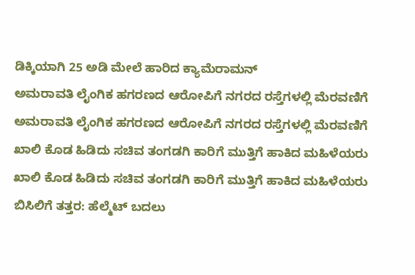ಡಿಕ್ಕಿಯಾಗಿ 25 ಅಡಿ ಮೇಲೆ ಹಾರಿದ ಕ್ಯಾಮೆರಾಮನ್
ಅಮರಾವತಿ ಲೈಂಗಿಕ ಹಗರಣದ ಆರೋಪಿಗೆ ನಗರದ ರಸ್ತೆಗಳಲ್ಲಿ ಮೆರವಣಿಗೆ
ಅಮರಾವತಿ ಲೈಂಗಿಕ ಹಗರಣದ ಆರೋಪಿಗೆ ನಗರದ ರಸ್ತೆಗಳಲ್ಲಿ ಮೆರವಣಿಗೆ
ಖಾಲಿ ಕೊಡ ಹಿಡಿದು ಸಚಿವ ತಂಗಡಗಿ ಕಾರಿಗೆ ಮುತ್ತಿಗೆ ಹಾಕಿದ ಮಹಿಳೆಯರು
ಖಾಲಿ ಕೊಡ ಹಿಡಿದು ಸಚಿವ ತಂಗಡಗಿ ಕಾರಿಗೆ ಮುತ್ತಿಗೆ ಹಾಕಿದ ಮಹಿಳೆಯರು
ಬಿಸಿಲಿಗೆ ತತ್ತರ: ಹೆಲ್ಮೆಟ್ ಬದಲು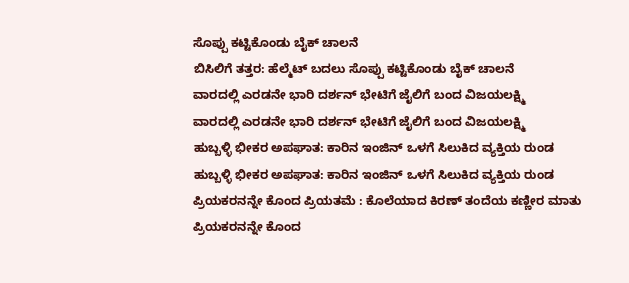ಸೊಪ್ಪು ಕಟ್ಟಿಕೊಂಡು ಬೈಕ್ ಚಾಲನೆ
ಬಿಸಿಲಿಗೆ ತತ್ತರ: ಹೆಲ್ಮೆಟ್ ಬದಲು ಸೊಪ್ಪು ಕಟ್ಟಿಕೊಂಡು ಬೈಕ್ ಚಾಲನೆ
ವಾರದಲ್ಲಿ ಎರಡನೇ ಭಾರಿ ದರ್ಶನ್ ಭೇಟಿಗೆ ಜೈಲಿಗೆ ಬಂದ ವಿಜಯಲಕ್ಷ್ಮಿ
ವಾರದಲ್ಲಿ ಎರಡನೇ ಭಾರಿ ದರ್ಶನ್ ಭೇಟಿಗೆ ಜೈಲಿಗೆ ಬಂದ ವಿಜಯಲಕ್ಷ್ಮಿ
ಹುಬ್ಬಳ್ಳಿ ಭೀಕರ ಅಪಘಾತ: ಕಾರಿನ ಇಂಜಿನ್ ಒಳಗೆ ಸಿಲುಕಿದ ವ್ಯಕ್ತಿಯ ರುಂಡ
ಹುಬ್ಬಳ್ಳಿ ಭೀಕರ ಅಪಘಾತ: ಕಾರಿನ ಇಂಜಿನ್ ಒಳಗೆ ಸಿಲುಕಿದ ವ್ಯಕ್ತಿಯ ರುಂಡ
ಪ್ರಿಯಕರನನ್ನೇ ಕೊಂದ ಪ್ರಿಯತಮೆ : ಕೊಲೆಯಾದ ಕಿರಣ್ ತಂದೆಯ ಕಣ್ಣೀರ ಮಾತು
ಪ್ರಿಯಕರನನ್ನೇ ಕೊಂದ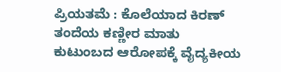ಪ್ರಿಯತಮೆ : ಕೊಲೆಯಾದ ಕಿರಣ್ ತಂದೆಯ ಕಣ್ಣೀರ ಮಾತು
ಕುಟುಂಬದ ಆರೋಪಕ್ಕೆ ವೈದ್ಯಕೀಯ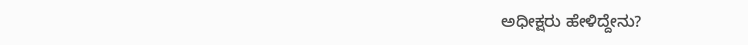ಅಧೀಕ್ಷರು ಹೇಳಿದ್ದೇನು?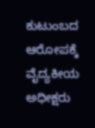ಕುಟುಂಬದ ಆರೋಪಕ್ಕೆ ವೈದ್ಯಕೀಯ ಅಧೀಕ್ಷರು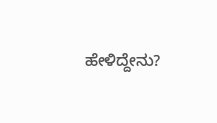ಹೇಳಿದ್ದೇನು?